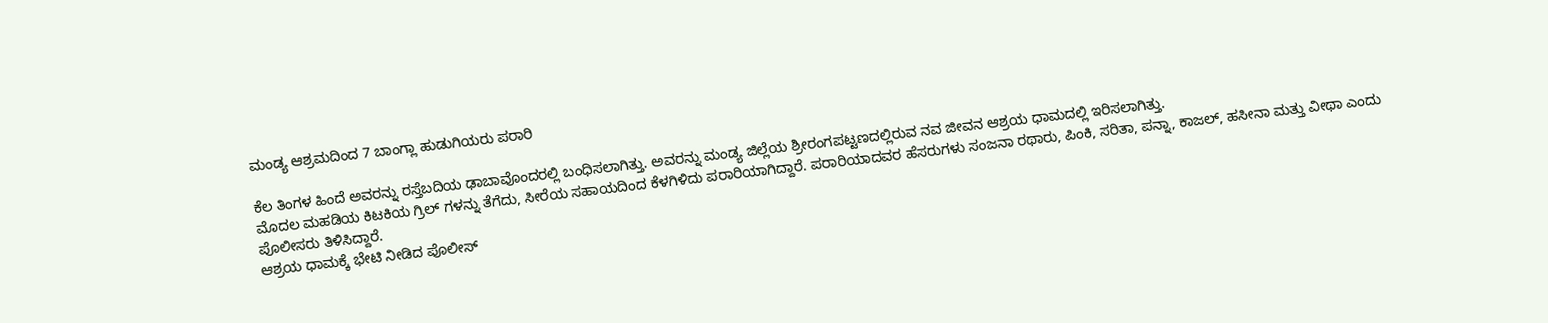ಮಂಡ್ಯ ಆಶ್ರಮದಿಂದ 7 ಬಾಂಗ್ಲಾ ಹುಡುಗಿಯರು ಪರಾರಿ

ಕೆಲ ತಿಂಗಳ ಹಿಂದೆ ಅವರನ್ನು ರಸ್ತೆಬದಿಯ ಢಾಬಾವೊಂದರಲ್ಲಿ ಬಂಧಿಸಲಾಗಿತ್ತು. ಅವರನ್ನು ಮಂಡ್ಯ ಜಿಲ್ಲೆಯ ಶ್ರೀರಂಗಪಟ್ಟಣದಲ್ಲಿರುವ ನವ ಜೀವನ ಆಶ್ರಯ ಧಾಮದಲ್ಲಿ ಇರಿಸಲಾಗಿತ್ತು.
ಮೊದಲ ಮಹಡಿಯ ಕಿಟಕಿಯ ಗ್ರಿಲ್ ಗಳನ್ನು ತೆಗೆದು, ಸೀರೆಯ ಸಹಾಯದಿಂದ ಕೆಳಗಿಳಿದು ಪರಾರಿಯಾಗಿದ್ದಾರೆ. ಪರಾರಿಯಾದವರ ಹೆಸರುಗಳು ಸಂಜನಾ ರಥಾರು, ಪಿಂಕಿ, ಸರಿತಾ, ಪನ್ನಾ, ಕಾಜಲ್, ಹಸೀನಾ ಮತ್ತು ವೀಥಾ ಎಂದು ಪೊಲೀಸರು ತಿಳಿಸಿದ್ದಾರೆ.
ಆಶ್ರಯ ಧಾಮಕ್ಕೆ ಭೇಟಿ ನೀಡಿದ ಪೊಲೀಸ್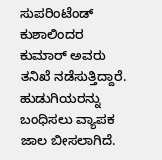ಸುಪರಿಂಟೆಂಡ್ ಕುಶಾಲಿಂದರ ಕುಮಾರ್ ಅವರು ತನಿಖೆ ನಡೆಸುತ್ತಿದ್ದಾರೆ. ಹುಡುಗಿಯರನ್ನು ಬಂಧಿಸಲು ವ್ಯಾಪಕ ಜಾಲ ಬೀಸಲಾಗಿದೆ.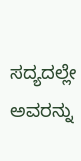ಸದ್ಯದಲ್ಲೇ ಅವರನ್ನು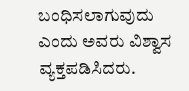ಬಂಧಿಸಲಾಗುವುದು ಎಂದು ಅವರು ವಿಶ್ವಾಸ ವ್ಯಕ್ತಪಡಿಸಿದರು.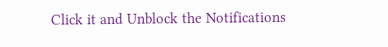Click it and Unblock the Notifications